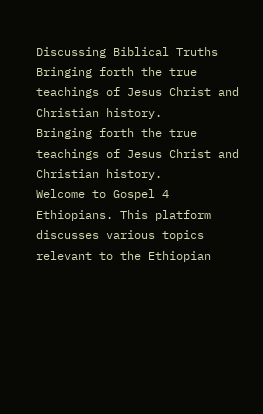Discussing Biblical Truths
Bringing forth the true teachings of Jesus Christ and Christian history.
Bringing forth the true teachings of Jesus Christ and Christian history.
Welcome to Gospel 4 Ethiopians. This platform discusses various topics relevant to the Ethiopian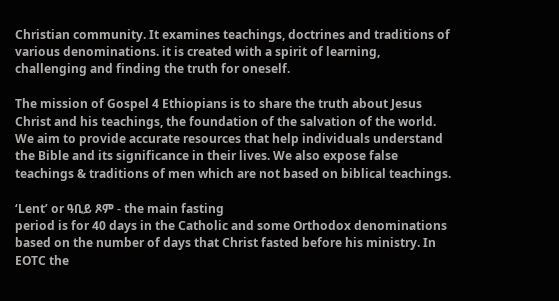Christian community. It examines teachings, doctrines and traditions of various denominations. it is created with a spirit of learning, challenging and finding the truth for oneself.

The mission of Gospel 4 Ethiopians is to share the truth about Jesus Christ and his teachings, the foundation of the salvation of the world. We aim to provide accurate resources that help individuals understand the Bible and its significance in their lives. We also expose false teachings & traditions of men which are not based on biblical teachings.

‘Lent’ or ዓቢይ ጾም - the main fasting
period is for 40 days in the Catholic and some Orthodox denominations based on the number of days that Christ fasted before his ministry. In EOTC the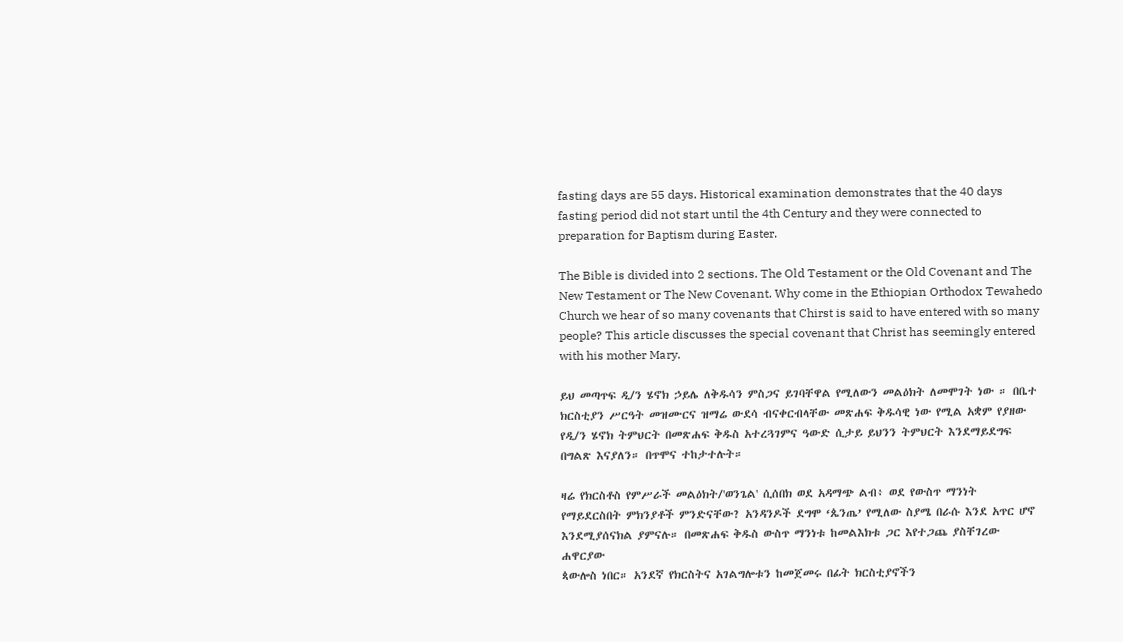fasting days are 55 days. Historical examination demonstrates that the 40 days fasting period did not start until the 4th Century and they were connected to preparation for Baptism during Easter.

The Bible is divided into 2 sections. The Old Testament or the Old Covenant and The New Testament or The New Covenant. Why come in the Ethiopian Orthodox Tewahedo Church we hear of so many covenants that Chirst is said to have entered with so many people? This article discusses the special covenant that Christ has seemingly entered with his mother Mary.

ይህ መጣጥፍ ዲ/ን ሄኖክ ኃይሌ ለቅዱሳን ምስጋና ይገባቸዋል የሚለውን መልዕክት ለመሞገት ነው ። በቤተ
ክርስቲያን ሥርዓት መዝሙርና ዝማሬ ውደሳ ብናቀርብላቸው መጽሐፍ ቅዱሳዊ ነው የሚል አቋም የያዘው የዲ/ን ሄኖክ ትምህርት በመጽሐፍ ቅዱስ አተረጓገምና ዓውድ ሲታይ ይህንን ትምህርት እንደማይደግፍ በግልጽ እናያለን። በጥሞና ተከታተሉት።

ዛሬ የክርስቶስ የምሥራች መልዕክት/'ወንጌል' ሲሰበክ ወደ አዳማጭ ልብ፥ ወደ የውስጥ ማንነት
የማይደርስበት ምክንያቶች ምንድናቸው? አንዳንዶች ደግሞ ‘ጴንጤ’ የሚለው ስያሜ በራሱ እንደ አጥር ሆኖ
እንደሚያሰናክል ያምናሉ። በመጽሐፍ ቅዱስ ውስጥ ማንነቱ ከመልእክቱ ጋር እየተጋጨ ያስቸገረው ሐዋርያው
ጳውሎስ ነበር። አንደኛ የክርስትና አገልግሎቱን ከመጀመሩ በፊት ክርስቲያኖችን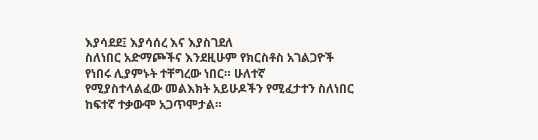እያሳደደ፤ እያሳሰረ እና እያስገደለ
ስለነበር አድማጮችና እንደዚሁም የክርስቶስ አገልጋዮች የነበሩ ሊያምኑት ተቸግረው ነበር። ሁለተኛ
የሚያስተላልፈው መልእክት አይሁዶችን የሚፈታተን ስለነበር ከፍተኛ ተቃውሞ አጋጥሞታል።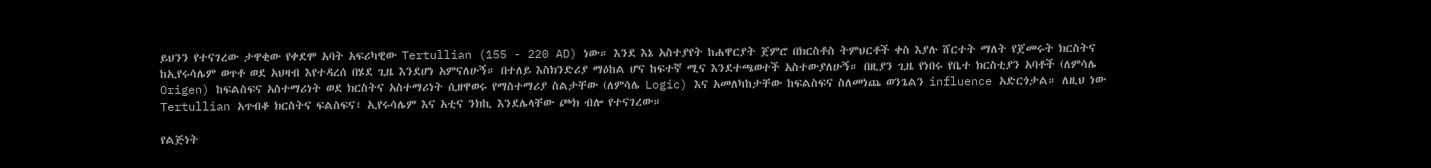ይህንን የተናገረው ታዋቂው የቀደሞ አባት አፍሪካዊው Tertullian (155 - 220 AD) ነው። እንደ እኔ አስተያየት ከሐዋርያት ጀምሮ በክርስቶስ ትምህርቶች ቀስ እያሉ ሸርተት ማለት የጀመሩት ክርስትና ከኢየሩሳሌም ወጥቶ ወደ አህዛብ እየተዳረሰ በሄደ ጊዜ እንደሆነ አምናለሁኝ። በተለይ እስክንድሪያ ማዕከል ሆና ከፍተኛ ሚና እንደተጫወተች አስተውያለሁኝ። በዚያን ጊዜ የነበሩ የቤተ ክርስቲያን አባቶች (ለምሳሌ Origen) ከፍልስፍና አስተማሪነት ወደ ክርስትና አስተማሪነት ሲዘዋወሩ የማስተማሪያ ስልታቸው (ለምሳሌ Logic) እና አመለካከታቸው ከፍልስፍና ስለመነጨ ወንጌልን influence አድርጎታል። ለዚህ ነው Tertullian አጥብቆ ክርስትና ፍልስፍና፣ ኢየሩሳሌም እና አቲና ንክኪ እንደሌላቸው ጮክ ብሎ የተናገረው።

የልጅነት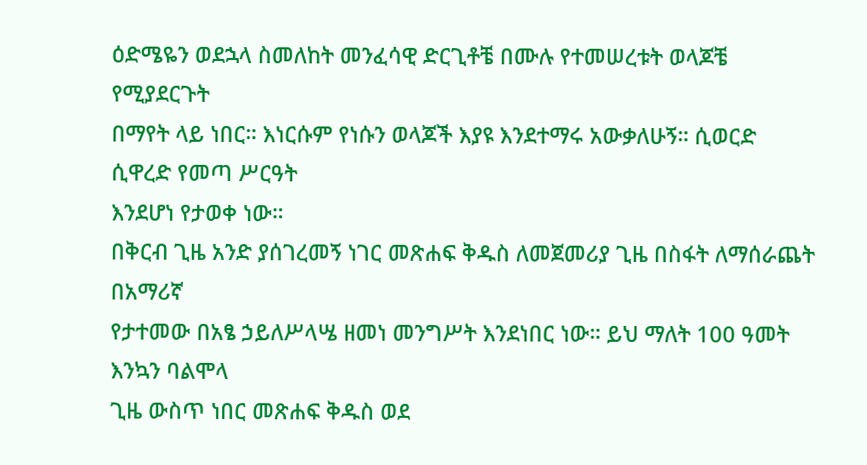ዕድሜዬን ወደኋላ ስመለከት መንፈሳዊ ድርጊቶቼ በሙሉ የተመሠረቱት ወላጆቼ የሚያደርጉት
በማየት ላይ ነበር። እነርሱም የነሱን ወላጆች እያዩ እንደተማሩ አውቃለሁኝ። ሲወርድ ሲዋረድ የመጣ ሥርዓት
እንደሆነ የታወቀ ነው።
በቅርብ ጊዜ አንድ ያሰገረመኝ ነገር መጽሐፍ ቅዱስ ለመጀመሪያ ጊዜ በስፋት ለማሰራጨት በአማሪኛ
የታተመው በአፄ ኃይለሥላሤ ዘመነ መንግሥት እንደነበር ነው። ይህ ማለት 100 ዓመት እንኳን ባልሞላ
ጊዜ ውስጥ ነበር መጽሐፍ ቅዱስ ወደ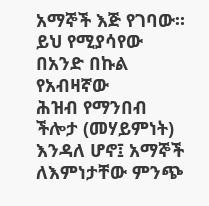አማኞች እጅ የገባው። ይህ የሚያሳየው በአንድ በኩል የአብዛኛው
ሕዝብ የማንበብ ችሎታ (መሃይምነት) እንዳለ ሆኖ፤ አማኞች ለእምነታቸው ምንጭ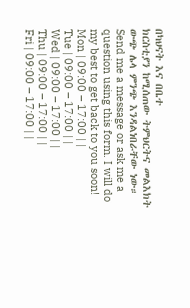በካህናት እና በቤተ
ክርስቲያን ከሚሰጠው ትምህርትና መልእክት ውጭ ሌላ ምንጭ እንዳልነበራቸው ነው።
Send me a message or ask me a question using this form. I will do my best to get back to you soon!
Mon | 09:00 – 17:00 | |
Tue | 09:00 – 17:00 | |
Wed | 09:00 – 17:00 | |
Thu | 09:00 – 17:00 | |
Fri | 09:00 – 17:00 | |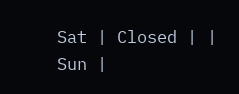Sat | Closed | |
Sun |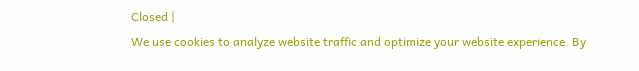Closed |
We use cookies to analyze website traffic and optimize your website experience. By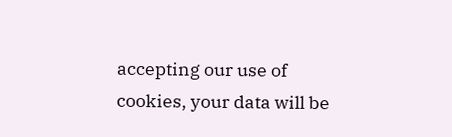accepting our use of cookies, your data will be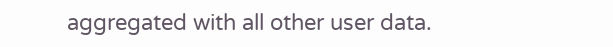aggregated with all other user data.